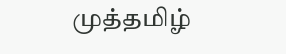முத்தமிழ்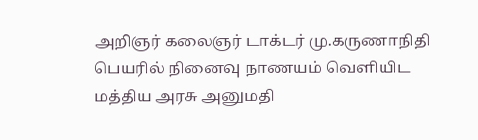அறிஞர் கலைஞர் டாக்டர் மு.கருணாநிதி பெயரில் நினைவு நாணயம் வெளியிட மத்திய அரசு அனுமதி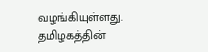வழங்கியுள்ளது.
தமிழகத்தின்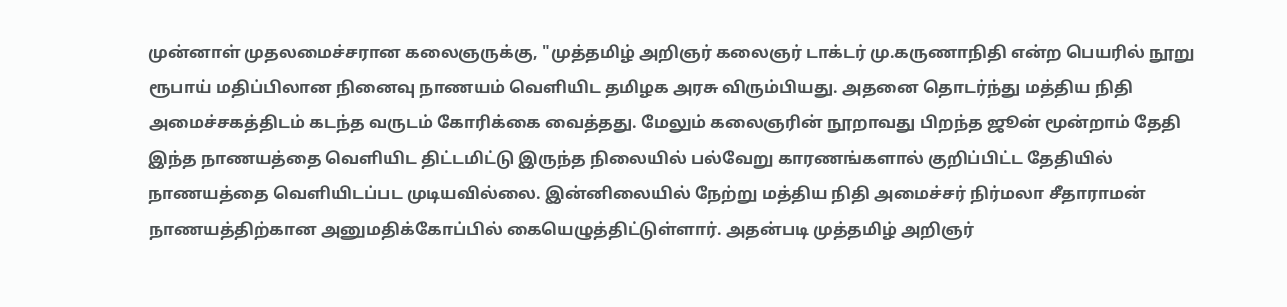முன்னாள் முதலமைச்சரான கலைஞருக்கு, "முத்தமிழ் அறிஞர் கலைஞர் டாக்டர் மு.கருணாநிதி என்ற பெயரில் நூறு ரூபாய் மதிப்பிலான நினைவு நாணயம் வெளியிட தமிழக அரசு விரும்பியது. அதனை தொடர்ந்து மத்திய நிதி அமைச்சகத்திடம் கடந்த வருடம் கோரிக்கை வைத்தது. மேலும் கலைஞரின் நூறாவது பிறந்த ஜூன் மூன்றாம் தேதி இந்த நாணயத்தை வெளியிட திட்டமிட்டு இருந்த நிலையில் பல்வேறு காரணங்களால் குறிப்பிட்ட தேதியில் நாணயத்தை வெளியிடப்பட முடியவில்லை. இன்னிலையில் நேற்று மத்திய நிதி அமைச்சர் நிர்மலா சீதாராமன் நாணயத்திற்கான அனுமதிக்கோப்பில் கையெழுத்திட்டுள்ளார். அதன்படி முத்தமிழ் அறிஞர்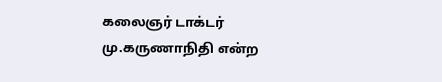கலைஞர் டாக்டர் மு.கருணாநிதி என்ற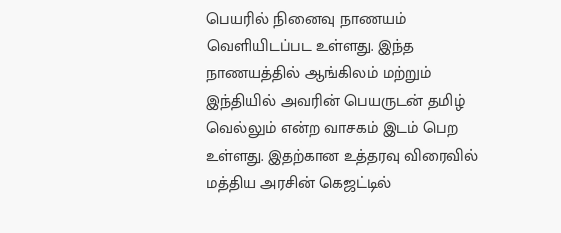பெயரில் நினைவு நாணயம் வெளியிடப்பட உள்ளது. இந்த நாணயத்தில் ஆங்கிலம் மற்றும் இந்தியில் அவரின் பெயருடன் தமிழ் வெல்லும் என்ற வாசகம் இடம் பெற உள்ளது. இதற்கான உத்தரவு விரைவில் மத்திய அரசின் கெஜட்டில்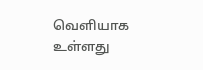வெளியாக உள்ளது